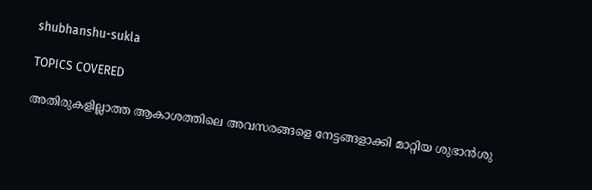shubhanshu-sukla

TOPICS COVERED

അതിരുകളില്ലാത്ത ആകാശത്തിലെ അവസരങ്ങളെ നേട്ടങ്ങളാക്കി മാറ്റിയ ശുഭാന്‍ശു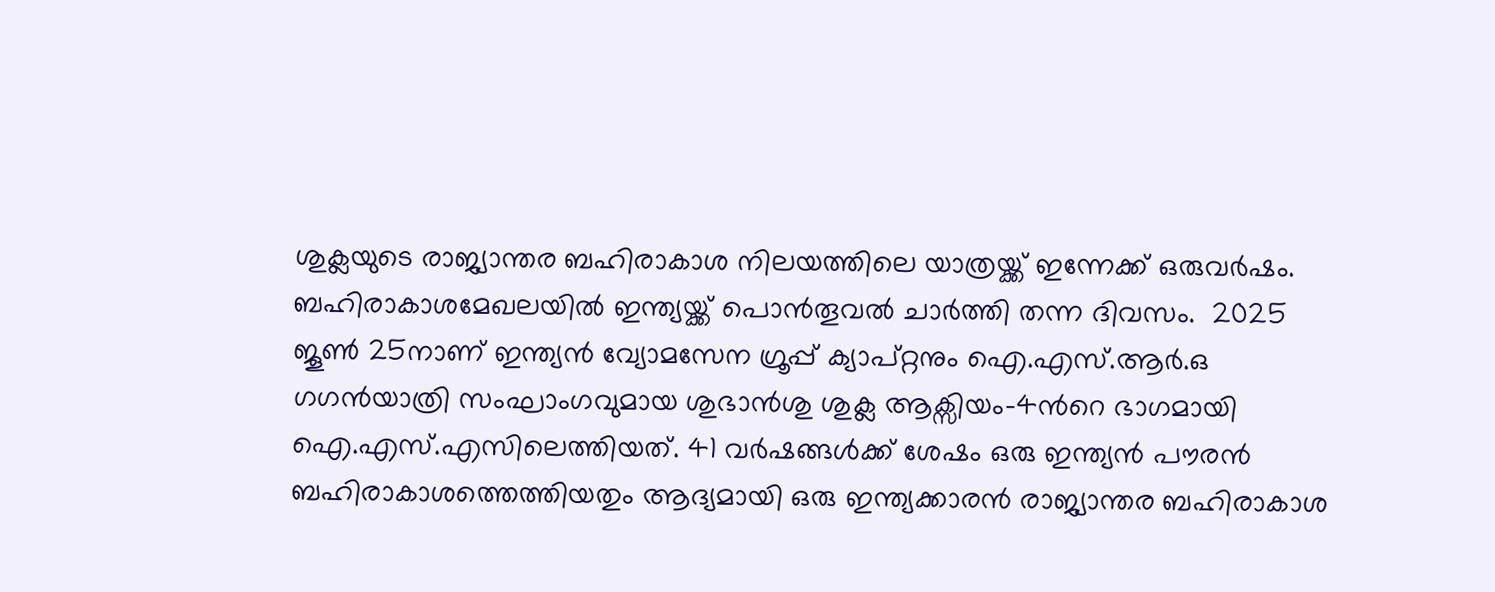ശുക്ലയുടെ രാജ്യാന്തര ബഹിരാകാശ നിലയത്തിലെ യാത്രയ്ക്ക് ഇന്നേക്ക് ഒരുവര്‍ഷം. ബഹിരാകാശമേഖലയില്‍ ഇന്ത്യയ്ക്ക് പൊന്‍തൂവല്‍ ചാര്‍ത്തി തന്ന ദിവസം.  2025 ജൂണ്‍ 25നാണ് ഇന്ത്യന്‍ വ്യോമസേന ഗ്രൂപ്പ് ക്യാപ്റ്റനും ഐ.എസ്.ആര്‍.ഒ ഗഗന്‍യാത്രി സംഘാംഗവുമായ ശുഭാന്‍ശു ശുക്ല ആക്സിയം–4ന്‍റെ ഭാഗമായി ഐ.എസ്.എസിലെത്തിയത്. 41 വര്‍ഷങ്ങള്‍ക്ക് ശേഷം ഒരു ഇന്ത്യന്‍ പൗരന്‍ ബഹിരാകാശത്തെത്തിയതും ആദ്യമായി ഒരു ഇന്ത്യക്കാരന്‍ രാജ്യാന്തര ബഹിരാകാശ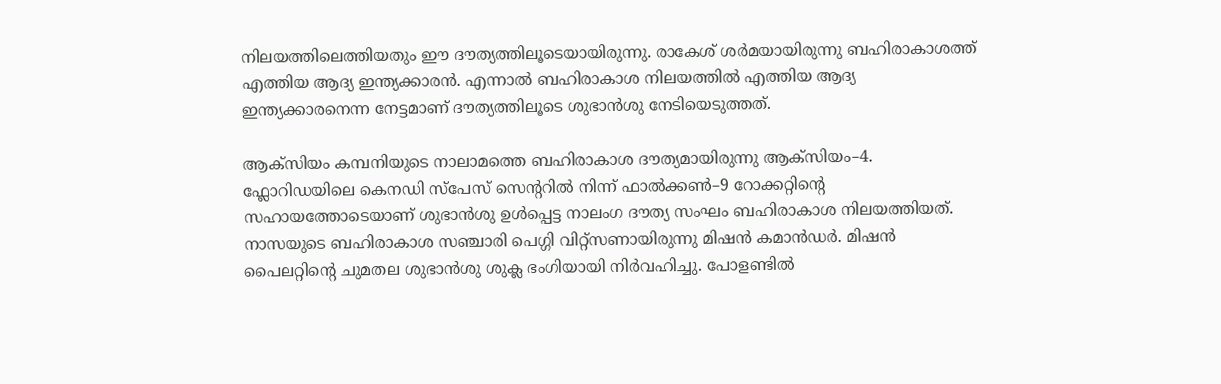നിലയത്തിലെത്തിയതും ഈ ദൗത്യത്തിലൂടെയായിരുന്നു. രാകേശ് ശര്‍മയായിരുന്നു ബഹിരാകാശത്ത് എത്തിയ ആദ്യ ഇന്ത്യക്കാരന്‍. എന്നാല്‍ ബഹിരാകാശ നിലയത്തില്‍ എത്തിയ ആദ്യ ഇന്ത്യക്കാരനെന്ന നേട്ടമാണ് ദൗത്യത്തിലൂടെ ശുഭാന്‍ശു നേടിയെടുത്തത്.

ആക്സിയം കമ്പനിയുടെ നാലാമത്തെ ബഹിരാകാശ ദൗത്യമായിരുന്നു ആക്സിയം–4. ഫ്ലോറിഡയിലെ കെനഡി സ്പേസ് സെന്‍ററില്‍ നിന്ന് ഫാല്‍ക്കണ്‍–9 റോക്കറ്റിന്‍റെ സഹായത്തോടെയാണ് ശുഭാന്‍ശു ഉള്‍പ്പെട്ട നാലംഗ ദൗത്യ സംഘം ബഹിരാകാശ നിലയത്തിയത്. നാസയുടെ ബഹിരാകാശ സഞ്ചാരി പെഗ്ഗി വിറ്റ്സണായിരുന്നു മിഷന്‍ കമാന്‍ഡര്‍. മിഷന്‍ പൈലറ്റിന്‍റെ ചുമതല ശുഭാന്‍ശു ശുക്ല ഭംഗിയായി നിര്‍വഹിച്ചു. പോളണ്ടില്‍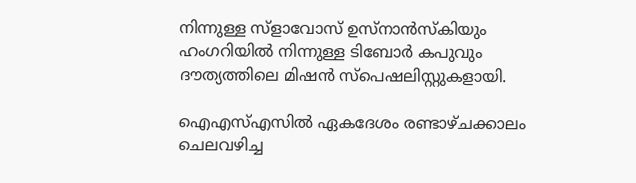നിന്നുള്ള സ്ളാവോസ് ഉസ്നാന്‍സ്കിയും ഹംഗറിയില്‍ നിന്നുള്ള ടിബോര്‍ കപുവും ദൗത്യത്തിലെ മിഷന്‍ സ്പെഷലിസ്റ്റുകളായി.

ഐഎസ്എസിൽ ഏകദേശം രണ്ടാഴ്ചക്കാലം ചെലവഴിച്ച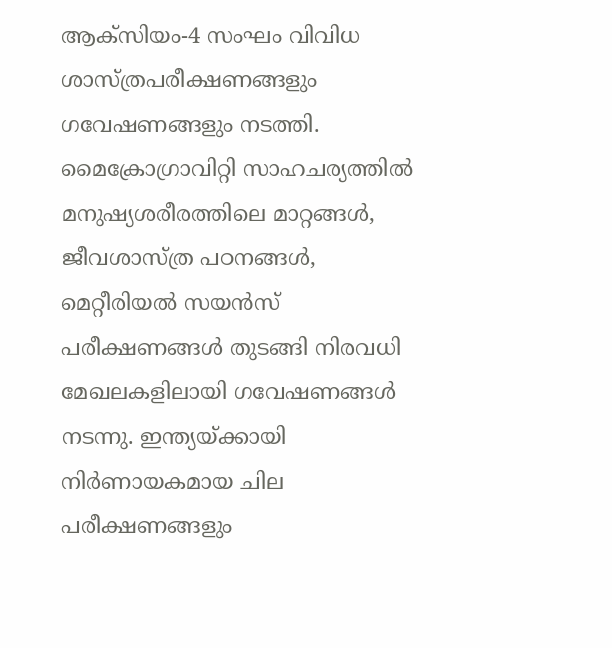ആക്‌സിയം-4 സംഘം വിവിധ ശാസ്ത്രപരീക്ഷണങ്ങളും ഗവേഷണങ്ങളും നടത്തി. മൈക്രോഗ്രാവിറ്റി സാഹചര്യത്തിൽ മനുഷ്യശരീരത്തിലെ മാറ്റങ്ങൾ, ജീവശാസ്ത്ര പഠനങ്ങൾ, മെറ്റീരിയൽ സയൻസ് പരീക്ഷണങ്ങൾ തുടങ്ങി നിരവധി മേഖലകളിലായി ഗവേഷണങ്ങൾ നടന്നു. ഇന്ത്യയ്ക്കായി നിർണായകമായ ചില പരീക്ഷണങ്ങളും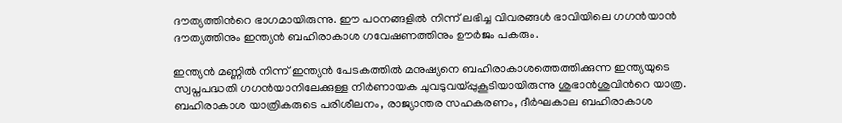ദൗത്യത്തിന്‍റെ ഭാഗമായിരുന്നു. ഈ പഠനങ്ങളിൽ നിന്ന് ലഭിച്ച വിവരങ്ങൾ ഭാവിയിലെ ഗഗൻയാൻ ദൗത്യത്തിനും ഇന്ത്യൻ ബഹിരാകാശ ഗവേഷണത്തിനും ഊര്‍ജം പകരും.

ഇന്ത്യന്‍ മണ്ണില്‍ നിന്ന് ഇന്ത്യന്‍ പേടകത്തില്‍ മനുഷ്യനെ ബഹിരാകാശത്തെത്തിക്കുന്ന ഇന്ത്യയുടെ സ്വപ്നപദ്ധതി ഗഗന്‍യാനിലേക്കുള്ള നിര്‍ണായക ചുവ‍ടുവയ്പ്പുകൂടിയായിരുന്നു ശുഭാന്‍ശുവിന്‍റെ യാത്ര. ബഹിരാകാശ യാത്രികരുടെ പരിശീലനം, രാജ്യാന്തര സഹകരണം, ദീർഘകാല ബഹിരാകാശ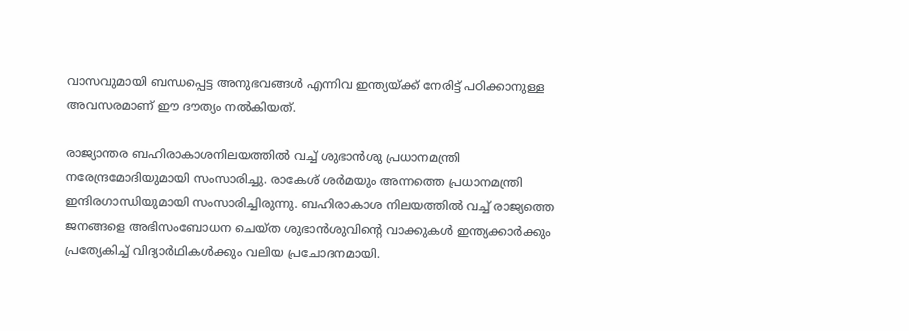വാസവുമായി ബന്ധപ്പെട്ട അനുഭവങ്ങൾ എന്നിവ ഇന്ത്യയ്ക്ക് നേരിട്ട് പഠിക്കാനുള്ള അവസരമാണ് ഈ ദൗത്യം നൽകിയത്.

രാജ്യാന്തര ബഹിരാകാശനിലയത്തില്‍ വച്ച് ശുഭാന്‍ശു പ്രധാനമന്ത്രി നരേന്ദ്രമോദിയുമായി സംസാരിച്ചു. രാകേശ് ശര്‍മയും അന്നത്തെ പ്രധാനമന്ത്രി ഇന്ദിരഗാന്ധിയുമായി സംസാരിച്ചിരുന്നു. ബഹിരാകാശ നിലയത്തില്‍ വച്ച് രാജ്യത്തെ ജനങ്ങളെ അഭിസംബോധന ചെയ്ത ശുഭാന്‍ശുവിന്‍റെ വാക്കുകള്‍ ഇന്ത്യക്കാര്‍ക്കും പ്രത്യേകിച്ച് വിദ്യാര്‍ഥികള്‍ക്കും വലിയ പ്രചോദനമായി.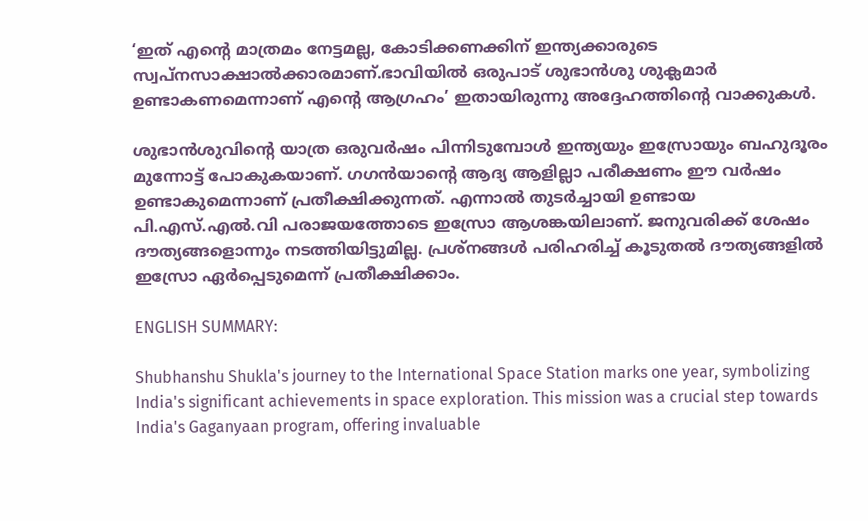‘ഇത് എന്‍റെ മാത്രമം നേട്ടമല്ല, കോടിക്കണക്കിന് ഇന്ത്യക്കാരുടെ സ്വപ്നസാക്ഷാല്‍ക്കാരമാണ്.ഭാവിയില്‍ ഒരുപാട് ശുഭാന്‍ശു ശുക്ലമാര്‍ ഉണ്ടാകണമെന്നാണ് എന്‍റെ ആഗ്രഹം’ ഇതായിരുന്നു അദ്ദേഹത്തിന്‍റെ വാക്കുകള്‍.

ശുഭാന്‍ശുവിന്‍റെ യാത്ര ഒരുവര്‍ഷം പിന്നിടുമ്പോള്‍ ഇന്ത്യയും ഇസ്രോയും ബഹുദൂരം മുന്നോട്ട് പോകുകയാണ്. ഗഗന്‍യാന്‍റെ ആദ്യ ആളില്ലാ പരീക്ഷണം ഈ വര്‍ഷം ഉണ്ടാകുമെന്നാണ് പ്രതീക്ഷിക്കുന്നത്. എന്നാല്‍ തുടര്‍ച്ചായി ഉണ്ടായ പി.എസ്.എല്‍.വി പരാജയത്തോടെ ഇസ്രോ ആശങ്കയിലാണ്. ജനുവരിക്ക് ശേഷം ദൗത്യങ്ങളൊന്നും നടത്തിയിട്ടുമില്ല. പ്രശ്നങ്ങള്‍ പരിഹരിച്ച് കൂടുതല്‍ ദൗത്യങ്ങളില്‍ ഇസ്രോ ഏര്‍പ്പെടുമെന്ന് പ്രതീക്ഷിക്കാം.

ENGLISH SUMMARY:

Shubhanshu Shukla's journey to the International Space Station marks one year, symbolizing India's significant achievements in space exploration. This mission was a crucial step towards India's Gaganyaan program, offering invaluable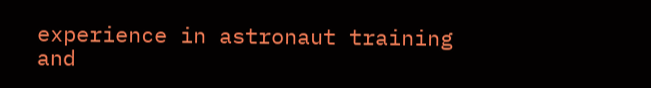experience in astronaut training and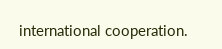international cooperation.